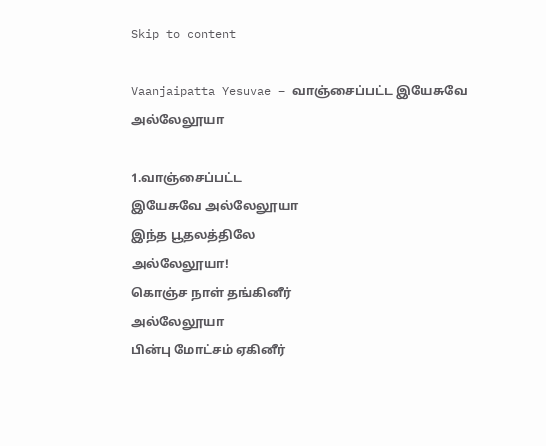Skip to content

Vaanjaipatta Yesuvae – வாஞ்சைப்பட்ட இயேசுவே அல்லேலூயா

1.வாஞ்சைப்பட்ட
இயேசுவே அல்லேலூயா
இந்த பூதலத்திலே
அல்லேலூயா!
கொஞ்ச நாள் தங்கினீர்
அல்லேலூயா
பின்பு மோட்சம் ஏகினீர்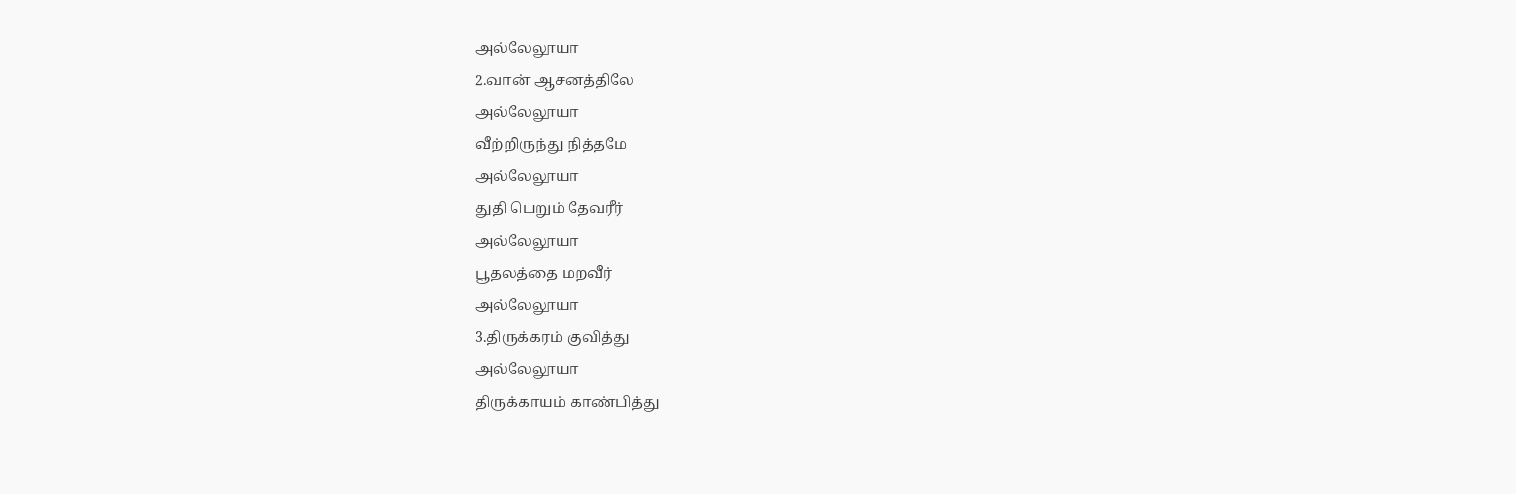அல்லேலூயா
2.வான் ஆசனத்திலே
அல்லேலூயா
வீற்றிருந்து நித்தமே
அல்லேலூயா
துதி பெறும் தேவரீர்
அல்லேலூயா
பூதலத்தை மறவீர்
அல்லேலூயா
3.திருக்கரம் குவித்து
அல்லேலூயா
திருக்காயம் காண்பித்து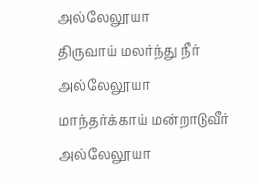அல்லேலூயா
திருவாய் மலர்ந்து நீர்
அல்லேலூயா
மாந்தர்க்காய் மன்றாடுவீர்
அல்லேலூயா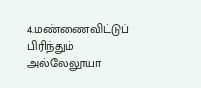4.மண்ணைவிட்டுப் பிரிந்தும்
அல்லேலூயா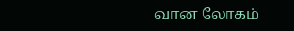வான லோகம்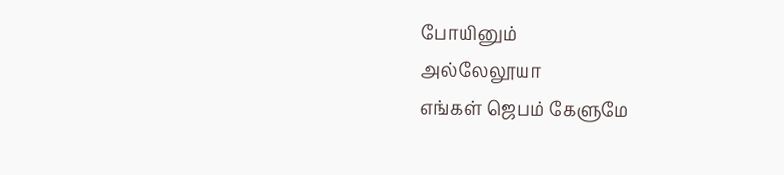போயினும்
அல்லேலூயா
எங்கள் ஜெபம் கேளுமே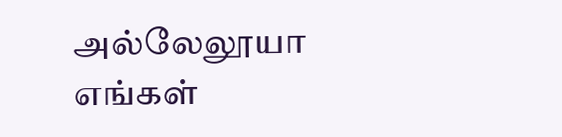அல்லேலூயா
எங்கள்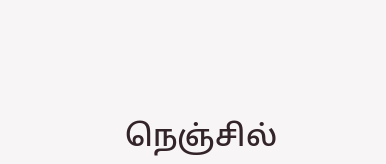நெஞ்சில்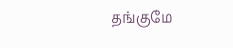தங்குமே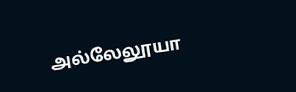அல்லேலூயா